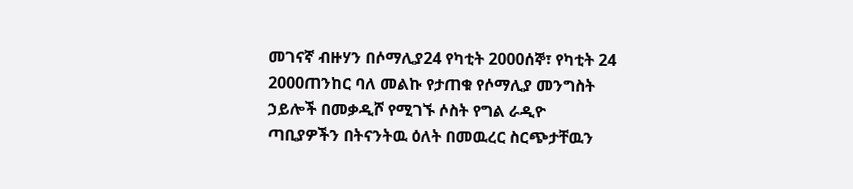መገናኛ ብዙሃን በሶማሊያ24 የካቲት 2000ሰኞ፣ የካቲት 24 2000ጠንከር ባለ መልኩ የታጠቁ የሶማሊያ መንግስት ኃይሎች በመቃዲሾ የሚገኙ ሶስት የግል ራዲዮ ጣቢያዎችን በትናንትዉ ዕለት በመዉረር ስርጭታቸዉን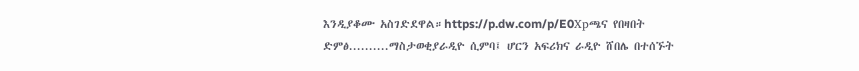እንዲያቆሙ አስገድደዋል።https://p.dw.com/p/E0Xpጫና የበዛበት ድምፅ..........ማስታወቂያራዲዮ ሲምባ፤ ሆርን አፍሪክና ራዲዮ ሸበሌ በተሰኙት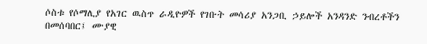ሶስቱ የሶማሊያ የአገር ዉስጥ ራዲዮዎች የገቡት መሳሪያ አንጋቢ ኃይሎች አንዳንድ ንብረቶችን በመሰባበር፤ ሙያዊ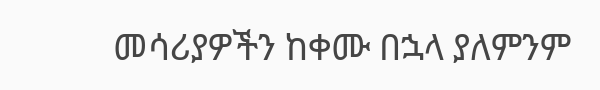መሳሪያዎችን ከቀሙ በኋላ ያለምንም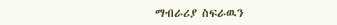ማብራሪያ ስፍራዉን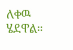ለቀዉ ሄደዋል።